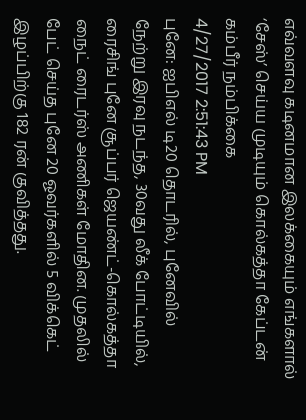எவ்வளவு கடினமான இலக்கையும் எங்களால் ‘சேஸ்’ செய்ய முடியும் கொல்கத்தா கேப்டன் கம்பீர் நம்பிக்கை
4/27/2017 2:51:43 PM
புனே: ஐபிஎல் டி20 தொடரில், புனேவில் நேற்று இரவு நடந்த, 30வது லீக் போட்டியில், ரைசிங் புனே சூப்பர் ஜெயண்ட்-கொல்கத்தா நைட் ரைடர்ஸ் அணிகள் மோதின. முதலில் பேட் செய்த புனே 20 ஓவர்களில் 5 விக்கெட் இழப்பிற்கு 182 ரன் குவித்தது.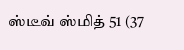ஸ்டீவ் ஸ்மித் 51 (37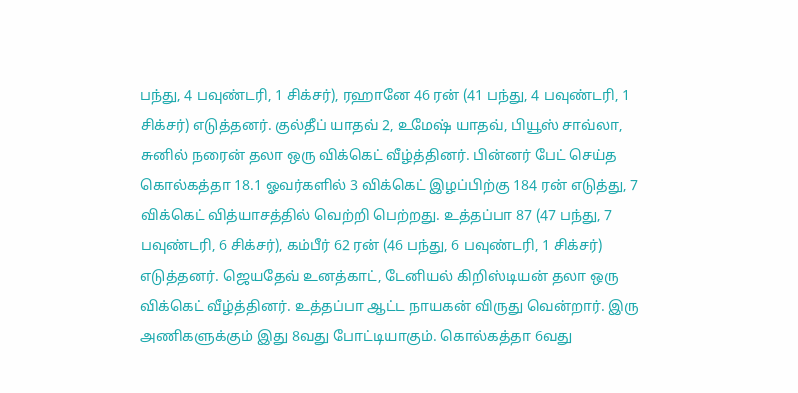பந்து, 4 பவுண்டரி, 1 சிக்சர்), ரஹானே 46 ரன் (41 பந்து, 4 பவுண்டரி, 1 சிக்சர்) எடுத்தனர். குல்தீப் யாதவ் 2, உமேஷ் யாதவ், பியூஸ் சாவ்லா, சுனில் நரைன் தலா ஒரு விக்கெட் வீழ்த்தினர். பின்னர் பேட் செய்த கொல்கத்தா 18.1 ஓவர்களில் 3 விக்கெட் இழப்பிற்கு 184 ரன் எடுத்து, 7 விக்கெட் வித்யாசத்தில் வெற்றி பெற்றது. உத்தப்பா 87 (47 பந்து, 7 பவுண்டரி, 6 சிக்சர்), கம்பீர் 62 ரன் (46 பந்து, 6 பவுண்டரி, 1 சிக்சர்) எடுத்தனர். ஜெயதேவ் உனத்காட், டேனியல் கிறிஸ்டியன் தலா ஒரு விக்கெட் வீழ்த்தினர். உத்தப்பா ஆட்ட நாயகன் விருது வென்றார். இரு அணிகளுக்கும் இது 8வது போட்டியாகும். கொல்கத்தா 6வது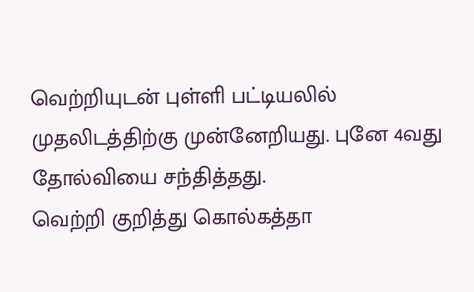வெற்றியுடன் புள்ளி பட்டியலில் முதலிடத்திற்கு முன்னேறியது. புனே 4வது தோல்வியை சந்தித்தது.
வெற்றி குறித்து கொல்கத்தா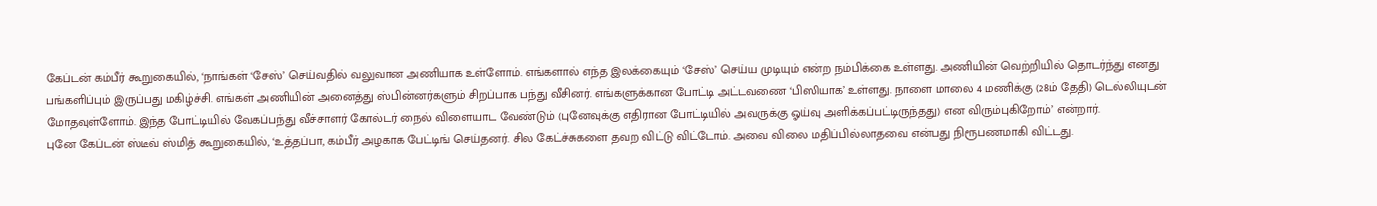கேப்டன் கம்பீர் கூறுகையில், ‘நாங்கள் ‘சேஸ்’ செய்வதில் வலுவான அணியாக உள்ளோம். எங்களால் எந்த இலக்கையும் ‘சேஸ்’ செய்ய முடியும் என்ற நம்பிக்கை உள்ளது. அணியின் வெற்றியில் தொடர்ந்து எனது பங்களிப்பும் இருப்பது மகிழ்ச்சி. எங்கள் அணியின் அனைத்து ஸ்பின்னர்களும் சிறப்பாக பந்து வீசினர். எங்களுக்கான போட்டி அட்டவணை ‘பிஸியாக’ உள்ளது. நாளை மாலை 4 மணிக்கு (28ம் தேதி) டெல்லியுடன் மோதவுள்ளோம். இந்த போட்டியில் வேகப்பந்து வீச்சாளர் கோல்டர் நைல் விளையாட வேண்டும் (புனேவுக்கு எதிரான போட்டியில் அவருக்கு ஓய்வு அளிக்கப்பட்டிருந்தது) என விரும்புகிறோம்’ என்றார்.
புனே கேப்டன் ஸ்டீவ் ஸ்மித் கூறுகையில், ‘உத்தப்பா, கம்பீர் அழகாக பேட்டிங் செய்தனர். சில கேட்ச்சுகளை தவற விட்டு விட்டோம். அவை விலை மதிப்பில்லாதவை என்பது நிரூபணமாகி விட்டது.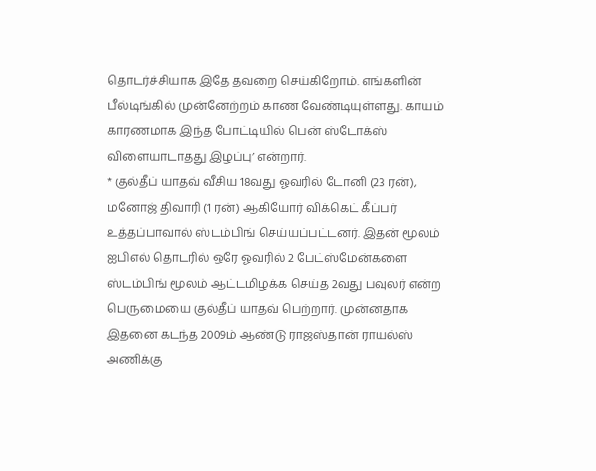தொடர்ச்சியாக இதே தவறை செய்கிறோம். எங்களின் பீல்டிங்கில் முன்னேற்றம் காண வேண்டியுள்ளது. காயம் காரணமாக இந்த போட்டியில் பென் ஸ்டோக்ஸ் விளையாடாதது இழப்பு’ என்றார்.
* குல்தீப் யாதவ் வீசிய 18வது ஓவரில் டோனி (23 ரன்), மனோஜ் திவாரி (1 ரன்) ஆகியோர் விக்கெட் கீப்பர் உத்தப்பாவால் ஸ்டம்பிங் செய்யப்பட்டனர். இதன் மூலம் ஐபிஎல் தொடரில் ஒரே ஓவரில் 2 பேட்ஸ்மேன்களை ஸ்டம்பிங் மூலம் ஆட்டமிழக்க செய்த 2வது பவுலர் என்ற பெருமையை குல்தீப் யாதவ் பெற்றார். முன்னதாக இதனை கடந்த 2009ம் ஆண்டு ராஜஸ்தான் ராயல்ஸ் அணிக்கு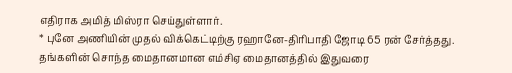எதிராக அமித் மிஸ்ரா செய்துள்ளார்.
* புனே அணியின் முதல் விக்கெட்டிற்கு ரஹானே-திரிபாதி ஜோடி 65 ரன் சேர்த்தது. தங்களின் சொந்த மைதானமான எம்சிஏ மைதானத்தில் இதுவரை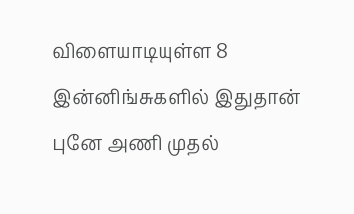விளையாடியுள்ள 8 இன்னிங்சுகளில் இதுதான் புனே அணி முதல்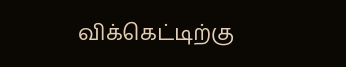விக்கெட்டிற்கு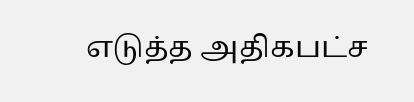எடுத்த அதிகபட்ச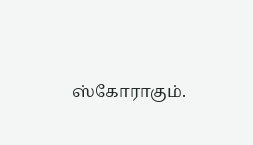ஸ்கோராகும்.